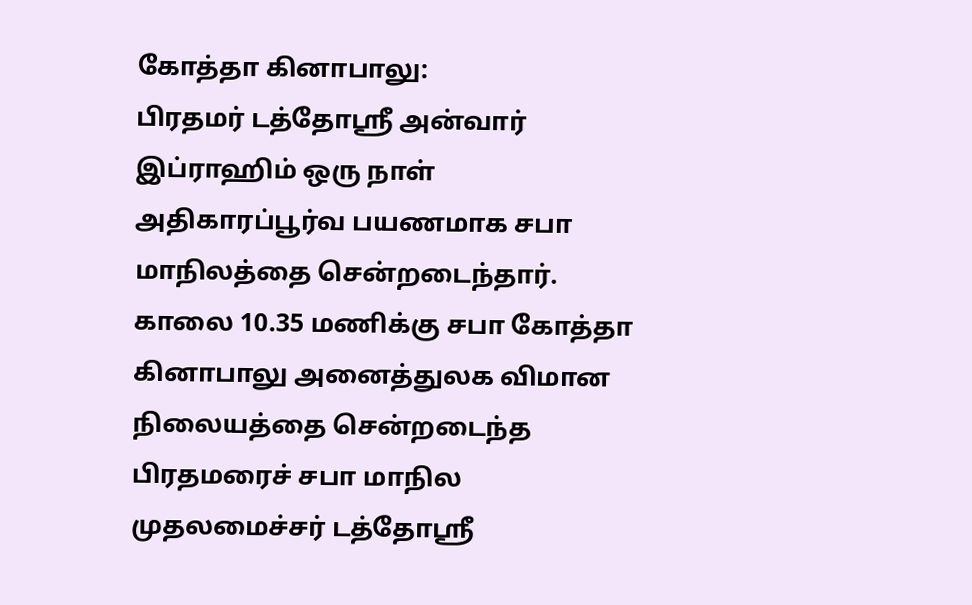கோத்தா கினாபாலு:
பிரதமர் டத்தோஶ்ரீ அன்வார் இப்ராஹிம் ஒரு நாள் அதிகாரப்பூர்வ பயணமாக சபா மாநிலத்தை சென்றடைந்தார்.
காலை 10.35 மணிக்கு சபா கோத்தா கினாபாலு அனைத்துலக விமான நிலையத்தை சென்றடைந்த பிரதமரைச் சபா மாநில முதலமைச்சர் டத்தோஶ்ரீ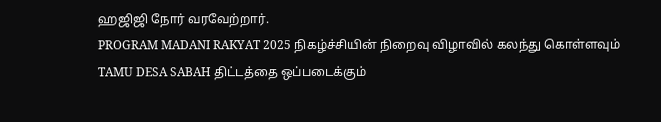ஹஜிஜி நோர் வரவேற்றார்.
PROGRAM MADANI RAKYAT 2025 நிகழ்ச்சியின் நிறைவு விழாவில் கலந்து கொள்ளவும் TAMU DESA SABAH திட்டத்தை ஒப்படைக்கும்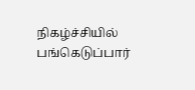நிகழ்ச்சியில் பங்கெடுப்பார்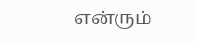என்ரும்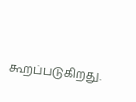கூறப்படுகிறது.